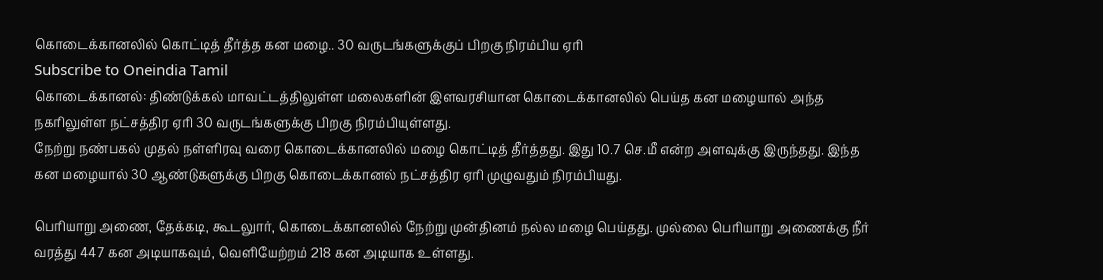கொடைக்கானலில் கொட்டித் தீர்த்த கன மழை.. 30 வருடங்களுக்குப் பிறகு நிரம்பிய ஏரி
Subscribe to Oneindia Tamil
கொடைக்கானல்: திண்டுக்கல் மாவட்டத்திலுள்ள மலைகளின் இளவரசியான கொடைக்கானலில் பெய்த கன மழையால் அந்த நகரிலுள்ள நட்சத்திர ஏரி 30 வருடங்களுக்கு பிறகு நிரம்பியுள்ளது.
நேற்று நண்பகல் முதல் நள்ளிரவு வரை கொடைக்கானலில் மழை கொட்டித் தீர்த்தது. இது 10.7 செ.மீ என்ற அளவுக்கு இருந்தது. இந்த கன மழையால் 30 ஆண்டுகளுக்கு பிறகு கொடைக்கானல் நட்சத்திர ஏரி முழுவதும் நிரம்பியது.

பெரியாறு அணை, தேக்கடி, கூடலுார், கொடைக்கானலில் நேற்று முன்தினம் நல்ல மழை பெய்தது. முல்லை பெரியாறு அணைக்கு நீர் வரத்து 447 கன அடியாகவும், வெளியேற்றம் 218 கன அடியாக உள்ளது.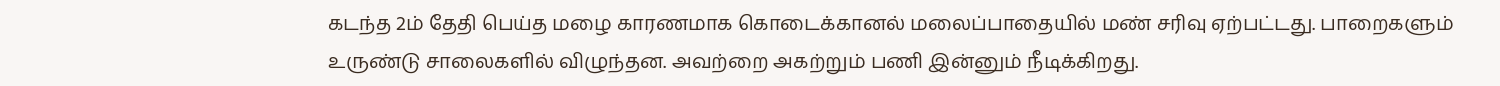கடந்த 2ம் தேதி பெய்த மழை காரணமாக கொடைக்கானல் மலைப்பாதையில் மண் சரிவு ஏற்பட்டது. பாறைகளும் உருண்டு சாலைகளில் விழுந்தன. அவற்றை அகற்றும் பணி இன்னும் நீடிக்கிறது.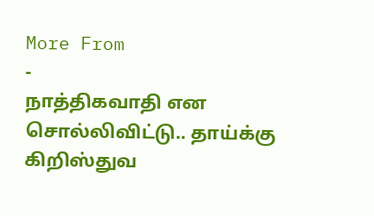More From
-
நாத்திகவாதி என சொல்லிவிட்டு.. தாய்க்கு கிறிஸ்துவ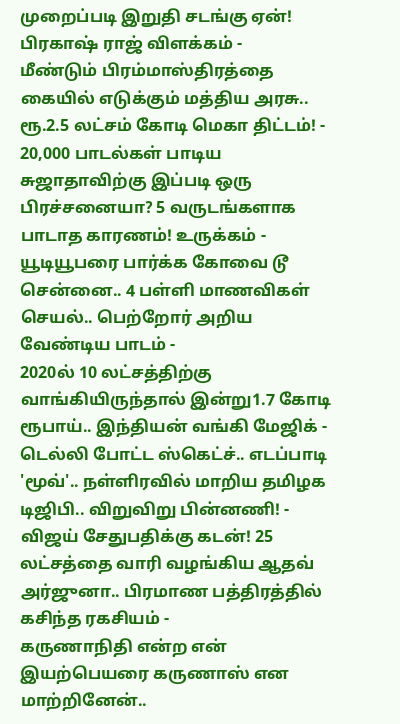முறைப்படி இறுதி சடங்கு ஏன்! பிரகாஷ் ராஜ் விளக்கம் -
மீண்டும் பிரம்மாஸ்திரத்தை கையில் எடுக்கும் மத்திய அரசு.. ரூ.2.5 லட்சம் கோடி மெகா திட்டம்! -
20,000 பாடல்கள் பாடிய சுஜாதாவிற்கு இப்படி ஒரு பிரச்சனையா? 5 வருடங்களாக பாடாத காரணம்! உருக்கம் -
யூடியூபரை பார்க்க கோவை டூ சென்னை.. 4 பள்ளி மாணவிகள் செயல்.. பெற்றோர் அறிய வேண்டிய பாடம் -
2020ல் 10 லட்சத்திற்கு வாங்கியிருந்தால் இன்று1.7 கோடி ரூபாய்.. இந்தியன் வங்கி மேஜிக் -
டெல்லி போட்ட ஸ்கெட்ச்.. எடப்பாடி 'மூவ்'.. நள்ளிரவில் மாறிய தமிழக டிஜிபி.. விறுவிறு பின்னணி! -
விஜய் சேதுபதிக்கு கடன்! 25 லட்சத்தை வாரி வழங்கிய ஆதவ் அர்ஜுனா.. பிரமாண பத்திரத்தில் கசிந்த ரகசியம் -
கருணாநிதி என்ற என் இயற்பெயரை கருணாஸ் என மாற்றினேன்..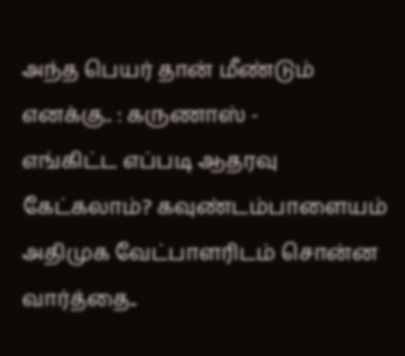அந்த பெயர் தான் மீண்டும் எனக்கு.. : கருணாஸ் -
எங்கிட்ட எப்படி ஆதரவு கேட்கலாம்? கவுண்டம்பாளையம் அதிமுக வேட்பாளரிடம் சொன்ன வார்த்தை..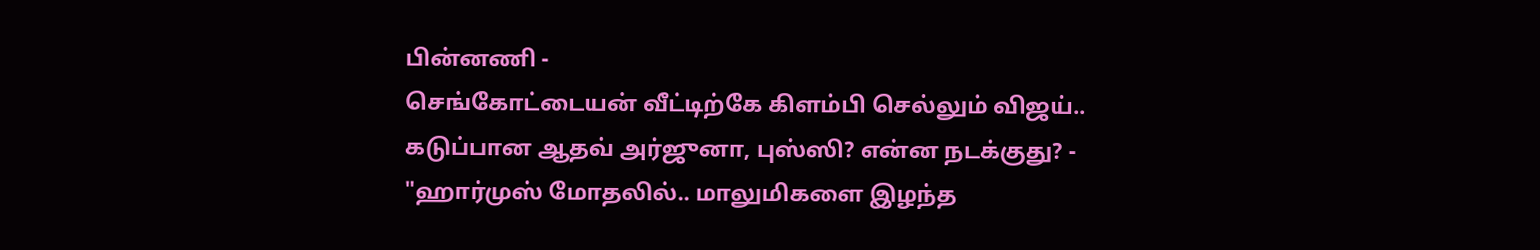பின்னணி -
செங்கோட்டையன் வீட்டிற்கே கிளம்பி செல்லும் விஜய்.. கடுப்பான ஆதவ் அர்ஜுனா, புஸ்ஸி? என்ன நடக்குது? -
"ஹார்முஸ் மோதலில்.. மாலுமிகளை இழந்த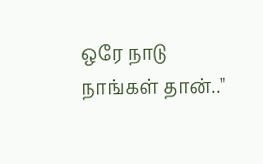ஒரே நாடு நாங்கள் தான்.."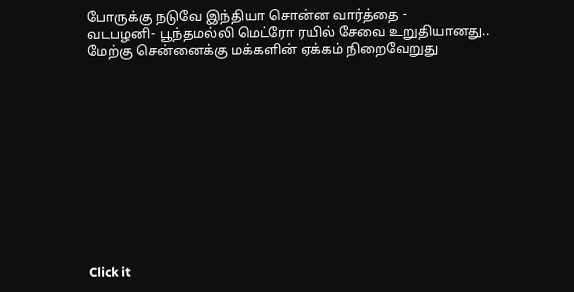போருக்கு நடுவே இந்தியா சொன்ன வார்த்தை -
வடபழனி- பூந்தமல்லி மெட்ரோ ரயில் சேவை உறுதியானது.. மேற்கு சென்னைக்கு மக்களின் ஏக்கம் நிறைவேறுது












Click it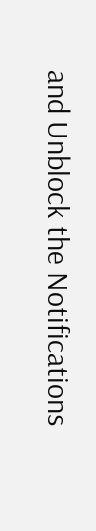and Unblock the Notifications